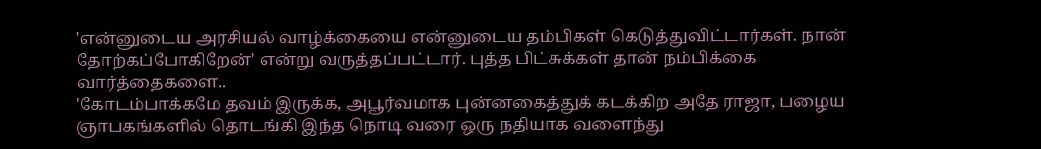'என்னுடைய அரசியல் வாழ்க்கையை என்னுடைய தம்பிகள் கெடுத்துவிட்டார்கள். நான் தோற்கப்போகிறேன்' என்று வருத்தப்பட்டார். புத்த பிட்சுக்கள் தான் நம்பிக்கை வார்த்தைகளை..
'கோடம்பாக்கமே தவம் இருக்க, அபூர்வமாக புன்னகைத்துக் கடக்கிற அதே ராஜா, பழைய ஞாபகங்களில் தொடங்கி இந்த நொடி வரை ஒரு நதியாக வளைந்து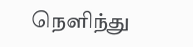நெளிந்து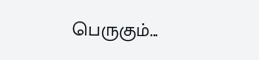பெருகும்...